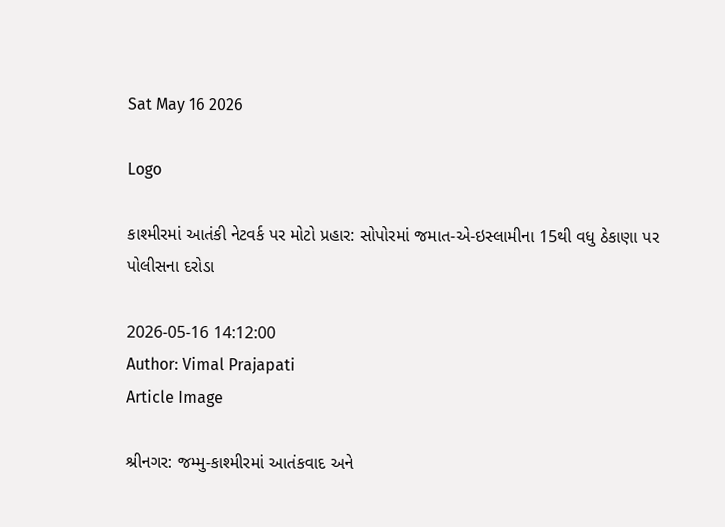Sat May 16 2026

Logo

કાશ્મીરમાં આતંકી નેટવર્ક પર મોટો પ્રહાર: સોપોરમાં જમાત-એ-ઇસ્લામીના 15થી વધુ ઠેકાણા પર પોલીસના દરોડા

2026-05-16 14:12:00
Author: Vimal Prajapati
Article Image

શ્રીનગર: જમ્મુ-કાશ્મીરમાં આતંકવાદ અને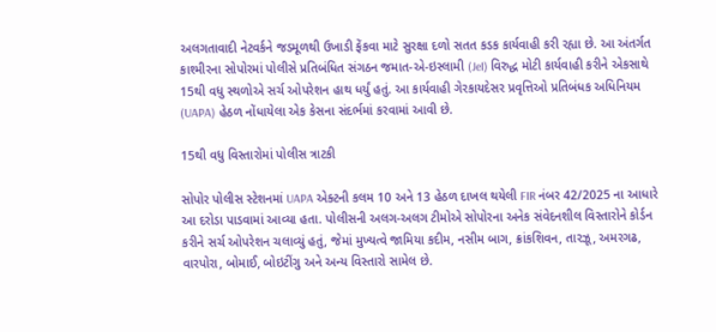અલગતાવાદી નેટવર્કને જડમૂળથી ઉખાડી ફેંકવા માટે સુરક્ષા દળો સતત કડક કાર્યવાહી કરી રહ્યા છે. આ અંતર્ગત કાશ્મીરના સોપોરમાં પોલીસે પ્રતિબંધિત સંગઠન જમાત-એ-ઇસ્લામી (JeI) વિરુદ્ધ મોટી કાર્યવાહી કરીને એકસાથે 15થી વધુ સ્થળોએ સર્ચ ઓપરેશન હાથ ધર્યું હતું. આ કાર્યવાહી ગેરકાયદેસર પ્રવૃત્તિઓ પ્રતિબંધક અધિનિયમ (UAPA) હેઠળ નોંધાયેલા એક કેસના સંદર્ભમાં કરવામાં આવી છે.

15થી વધુ વિસ્તારોમાં પોલીસ ત્રાટકી

સોપોર પોલીસ સ્ટેશનમાં UAPA એક્ટની કલમ 10 અને 13 હેઠળ દાખલ થયેલી FIR નંબર 42/2025 ના આધારે આ દરોડા પાડવામાં આવ્યા હતા. પોલીસની અલગ-અલગ ટીમોએ સોપોરના અનેક સંવેદનશીલ વિસ્તારોને કોર્ડન કરીને સર્ચ ઓપરેશન ચલાવ્યું હતું, જેમાં મુખ્યત્વે જામિયા કદીમ, નસીમ બાગ, ક્રાંકશિવન, તારઝૂ, અમરગઢ, વારપોરા, બોમાઈ, બોઇટીંગુ અને અન્ય વિસ્તારો સામેલ છે.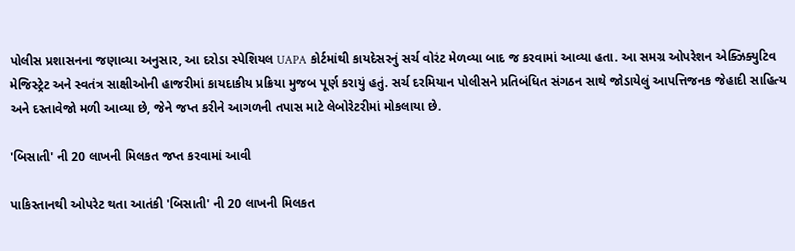પોલીસ પ્રશાસનના જણાવ્યા અનુસાર, આ દરોડા સ્પેશિયલ UAPA કોર્ટમાંથી કાયદેસરનું સર્ચ વોરંટ મેળવ્યા બાદ જ કરવામાં આવ્યા હતા. આ સમગ્ર ઓપરેશન એક્ઝિક્યુટિવ મેજિસ્ટ્રેટ અને સ્વતંત્ર સાક્ષીઓની હાજરીમાં કાયદાકીય પ્રક્રિયા મુજબ પૂર્ણ કરાયું હતું. સર્ચ દરમિયાન પોલીસને પ્રતિબંધિત સંગઠન સાથે જોડાયેલું આપત્તિજનક જેહાદી સાહિત્ય અને દસ્તાવેજો મળી આવ્યા છે, જેને જપ્ત કરીને આગળની તપાસ માટે લેબોરેટરીમાં મોકલાયા છે.

'બિસાતી' ની 20 લાખની મિલકત જપ્ત કરવામાં આવી

પાકિસ્તાનથી ઓપરેટ થતા આતંકી 'બિસાતી' ની 20 લાખની મિલકત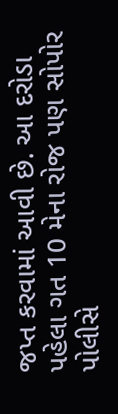જપ્ત કરવામાં આવી છે. આ દરોડા પહેલા ગત 10 મેના રોજ પણ સોપોર પોલીસે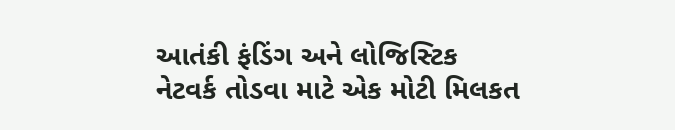આતંકી ફંડિંગ અને લોજિસ્ટિક નેટવર્ક તોડવા માટે એક મોટી મિલકત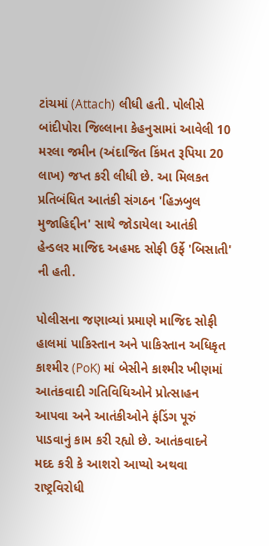ટાંચમાં (Attach) લીધી હતી. પોલીસે બાંદીપોરા જિલ્લાના કેહનુસામાં આવેલી 10 મરલા જમીન (અંદાજિત કિંમત રૂપિયા 20 લાખ) જપ્ત કરી લીધી છે. આ મિલકત પ્રતિબંધિત આતંકી સંગઠન 'હિઝબુલ મુજાહિદ્દીન' સાથે જોડાયેલા આતંકી હેન્ડલર માજિદ અહમદ સોફી ઉર્ફે 'બિસાતી' ની હતી.

પોલીસના જણાવ્યાં પ્રમાણે માજિદ સોફી હાલમાં પાકિસ્તાન અને પાકિસ્તાન અધિકૃત કાશ્મીર (PoK) માં બેસીને કાશ્મીર ખીણમાં આતંકવાદી ગતિવિધિઓને પ્રોત્સાહન આપવા અને આતંકીઓને ફંડિંગ પૂરું પાડવાનું કામ કરી રહ્યો છે. આતંકવાદને મદદ કરી કે આશરો આપ્યો અથવા રાષ્ટ્રવિરોધી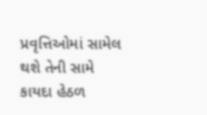પ્રવૃત્તિઓમાં સામેલ થશે તેની સામે કાયદા હેઠળ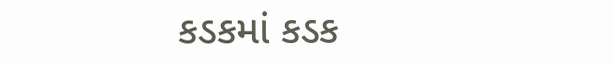કડકમાં કડક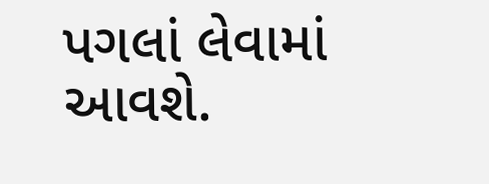પગલાં લેવામાં આવશે.